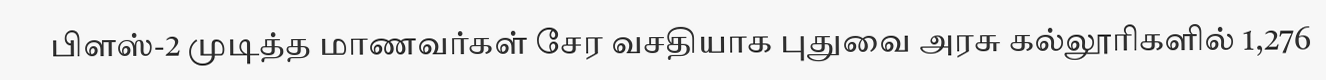பிளஸ்-2 முடித்த மாணவர்கள் சேர வசதியாக புதுவை அரசு கல்லூரிகளில் 1,276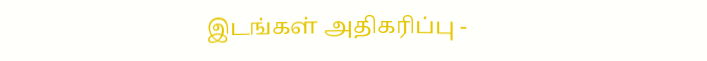இடங்கள் அதிகரிப்பு -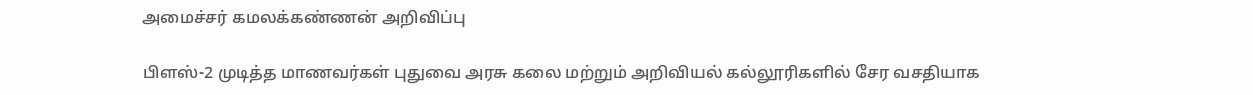அமைச்சர் கமலக்கண்ணன் அறிவிப்பு

பிளஸ்-2 முடித்த மாணவர்கள் புதுவை அரசு கலை மற்றும் அறிவியல் கல்லூரிகளில் சேர வசதியாக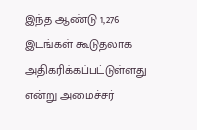இந்த ஆண்டு 1,276 இடங்கள் கூடுதலாக அதிகரிக்கப்பட்டுள்ளது என்று அமைச்சர்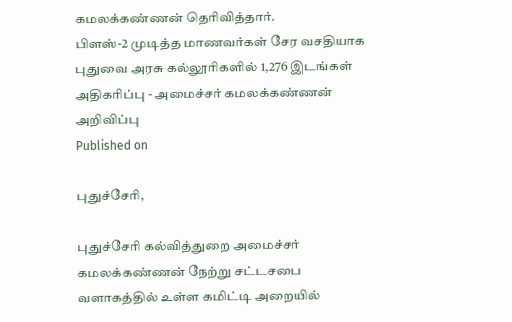கமலக்கண்ணன் தெரிவித்தார்.
பிளஸ்-2 முடித்த மாணவர்கள் சேர வசதியாக புதுவை அரசு கல்லூரிகளில் 1,276 இடங்கள் அதிகரிப்பு - அமைச்சர் கமலக்கண்ணன் அறிவிப்பு
Published on

புதுச்சேரி,

புதுச்சேரி கல்வித்துறை அமைச்சர் கமலக்கண்ணன் நேற்று சட்டசபை வளாகத்தில் உள்ள கமிட்டி அறையில்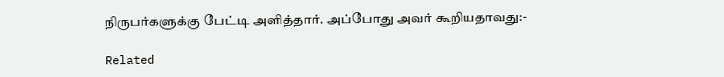நிருபர்களுக்கு பேட்டி அளித்தார். அப்போது அவர் கூறியதாவது:-

Related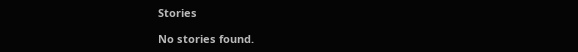Stories

No stories found.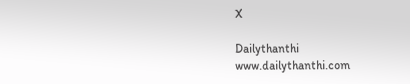X

Dailythanthi
www.dailythanthi.com